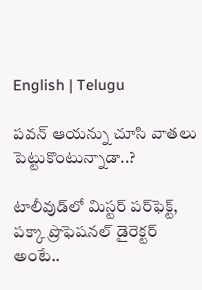English | Telugu

ప‌వ‌న్‌ ఆయన్ను చూసి వాత‌లు పెట్టుకొంటున్నాడా..?

టాలీవుడ్‌లో మిస్ట‌ర్ ప‌ర్‌ఫెక్ట్‌, ప‌క్కా ప్రొఫెష‌న‌ల్ డైరెక్ట‌ర్ అంటే..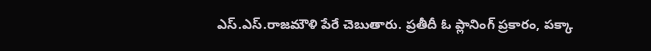ఎస్‌.ఎస్‌.రాజ‌మౌళి పేరే చెబుతారు. ప్ర‌తీదీ ఓ ప్లానింగ్ ప్ర‌కారం, ప‌క్కా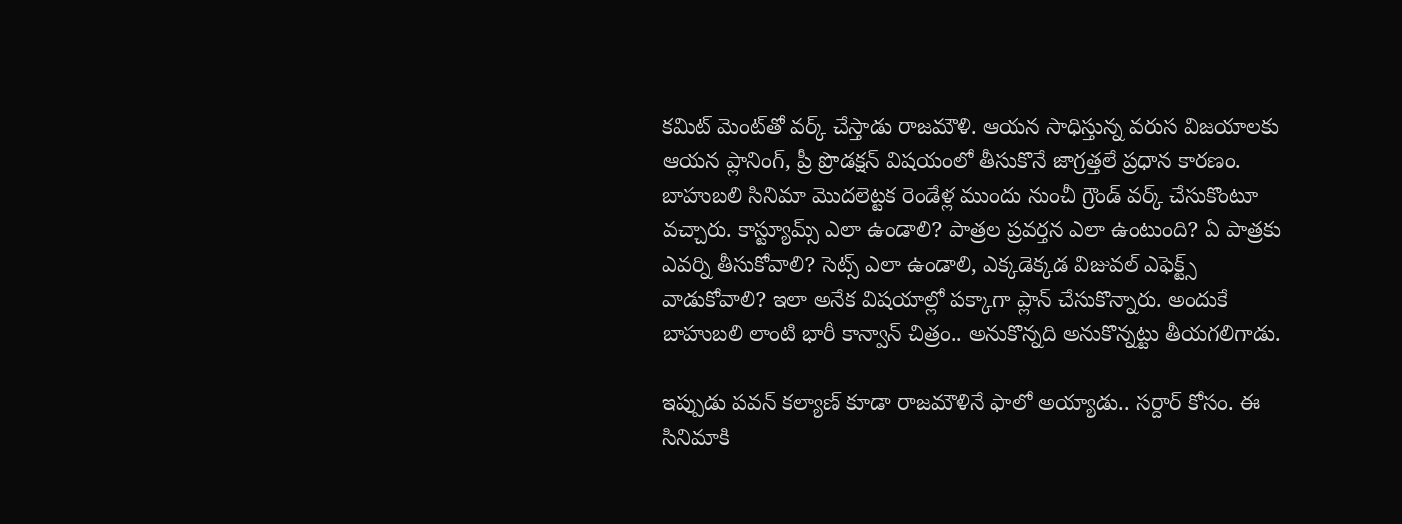క‌మిట్ మెంట్‌తో వ‌ర్క్ చేస్తాడు రాజ‌మౌళి. ఆయ‌న సాధిస్తున్న వ‌రుస విజ‌యాల‌కు ఆయ‌న ప్లానింగ్‌, ప్రీ ప్రొడక్ష‌న్ విష‌యంలో తీసుకొనే జాగ్ర‌త్త‌లే ప్ర‌ధాన కార‌ణం. బాహుబ‌లి సినిమా మొద‌లెట్ట‌క రెండేళ్ల ముందు నుంచీ గ్రౌండ్ వ‌ర్క్ చేసుకొంటూ వ‌చ్చారు. కాస్ట్యూమ్స్ ఎలా ఉండాలి? పాత్ర‌ల ప్ర‌వ‌ర్త‌న ఎలా ఉంటుంది? ఏ పాత్ర‌కు ఎవ‌ర్ని తీసుకోవాలి? సెట్స్ ఎలా ఉండాలి, ఎక్క‌డెక్క‌డ విజువ‌ల్ ఎఫెక్ట్స్ వాడుకోవాలి? ఇలా అనేక విష‌యాల్లో ప‌క్కాగా ప్లాన్ చేసుకొన్నారు. అందుకే బాహుబ‌లి లాంటి భారీ కాన్వాన్ చిత్రం.. అనుకొన్న‌ది అనుకొన్న‌ట్టు తీయ‌గ‌లిగాడు.

ఇప్పుడు ప‌వ‌న్ క‌ల్యాణ్ కూడా రాజ‌మౌళినే ఫాలో అయ్యాడు.. స‌ర్దార్ కోసం. ఈ సినిమాకి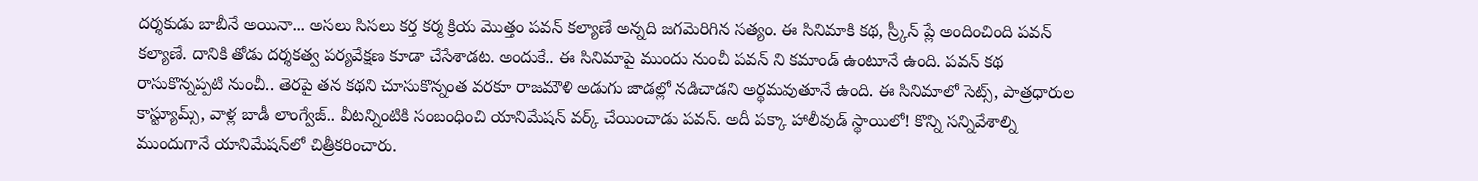ద‌ర్శ‌కుడు బాబీనే అయినా... అస‌లు సిస‌లు క‌ర్త క‌ర్మ క్రియ మొత్తం ప‌వ‌న్ క‌ల్యాణే అన్న‌ది జ‌గ‌మెరిగిన స‌త్యం. ఈ సినిమాకి క‌థ‌, స్ర్కీన్ ప్లే అందించింది ప‌వ‌న్ క‌ల్యాణే. దానికి తోడు ద‌ర్శ‌క‌త్వ ప‌ర్య‌వేక్ష‌ణ కూడా చేసేశాడ‌ట‌. అందుకే.. ఈ సినిమాపై ముందు నుంచీ ప‌వ‌న్ ని క‌మాండ్ ఉంటూనే ఉంది. ప‌వ‌న్ క‌థ రాసుకొన్న‌ప్పటి నుంచీ.. తెర‌పై త‌న క‌థ‌ని చూసుకొన్నంత వ‌ర‌కూ రాజ‌మౌళి అడుగు జాడ‌ల్లో న‌డిచాడ‌ని అర్థ‌మ‌వుతూనే ఉంది. ఈ సినిమాలో సెట్స్‌, పాత్ర‌ధారుల కాస్ట్యూమ్స్‌, వాళ్ల బాడీ లాంగ్వేజ్‌.. వీట‌న్నింటికి సంబంధించి యానిమేష‌న్ వ‌ర్క్ చేయించాడు ప‌వ‌న్‌. అదీ ప‌క్కా హాలీవుడ్ స్థాయిలో! కొన్ని స‌న్నివేశాల్ని ముందుగానే యానిమేష‌న్‌లో చిత్రీక‌రించారు.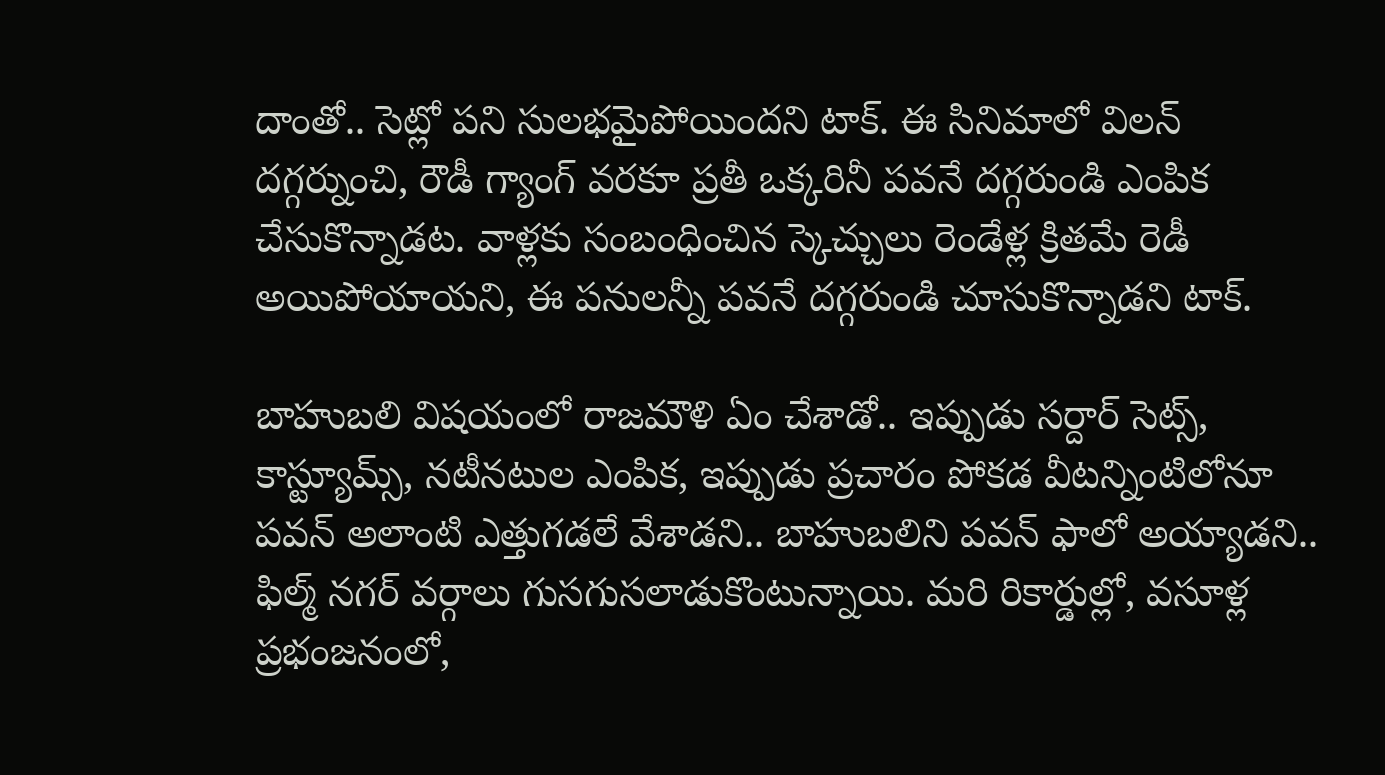దాంతో.. సెట్లో ప‌ని సుల‌భ‌మైపోయింద‌ని టాక్‌. ఈ సినిమాలో విల‌న్ ద‌గ్గ‌ర్నుంచి, రౌడీ గ్యాంగ్ వ‌ర‌కూ ప్ర‌తీ ఒక్క‌రినీ ప‌వ‌నే ద‌గ్గ‌రుండి ఎంపిక చేసుకొన్నాడ‌ట‌. వాళ్ల‌కు సంబంధించిన స్కెచ్చులు రెండేళ్ల క్రిత‌మే రెడీ అయిపోయాయ‌ని, ఈ ప‌నుల‌న్నీ ప‌వ‌నే ద‌గ్గ‌రుండి చూసుకొన్నాడ‌ని టాక్‌.

బాహుబ‌లి విష‌యంలో రాజమౌళి ఏం చేశాడో.. ఇప్పుడు స‌ర్దార్ సెట్స్‌, కాస్ట్యూమ్స్‌, న‌టీన‌టుల ఎంపిక‌, ఇప్పుడు ప్ర‌చారం పోక‌డ వీట‌న్నింటిలోనూ ప‌వ‌న్ అలాంటి ఎత్తుగ‌డ‌లే వేశాడ‌ని.. బాహుబ‌లిని ప‌వ‌న్ ఫాలో అయ్యాడ‌ని.. ఫిల్మ్ న‌గ‌ర్ వ‌ర్గాలు గుస‌గుస‌లాడుకొంటున్నాయి. మ‌రి రికార్డుల్లో, వ‌సూళ్ల ప్ర‌భంజ‌నంలో,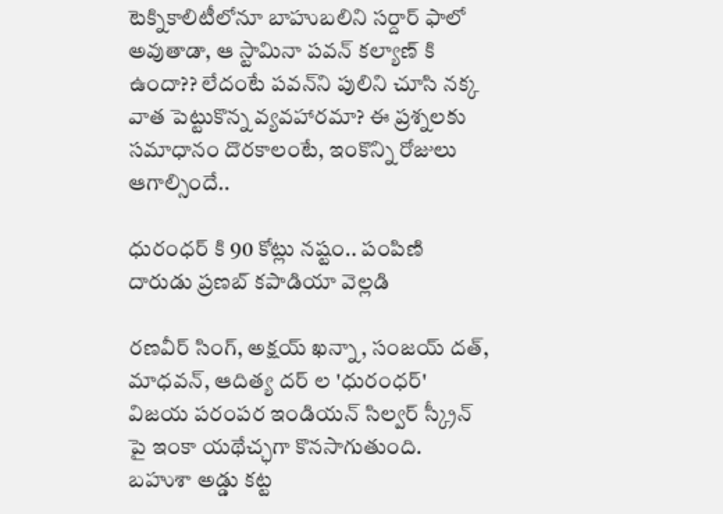టెక్నికాలిటీలోనూ బాహుబ‌లిని స‌ర్దార్ ఫాలో అవుతాడా, ఆ స్టామినా ప‌వ‌న్ క‌ల్యాణ్ కి ఉందా?? లేదంటే ప‌వ‌న్‌ని పులిని చూసి న‌క్క వాత పెట్టుకొన్న వ్య‌వ‌హార‌మా? ఈ ప్ర‌శ్న‌ల‌కు స‌మాధానం దొర‌కాలంటే, ఇంకొన్ని రోజులు ఆగాల్సిందే..

ధురంధర్ కి 90 కోట్లు నష్టం.. పంపిణి దారుడు ప్రణబ్ కపాడియా వెల్లడి

రణవీర్ సింగ్, అక్షయ్ ఖన్నా, సంజయ్ దత్, మాధవన్, ఆదిత్య దర్ ల 'ధురంధర్' విజయ పరంపర ఇండియన్ సిల్వర్ స్క్రీన్ పై ఇంకా యథేచ్ఛగా కొనసాగుతుంది. బహుశా అడ్డు కట్ట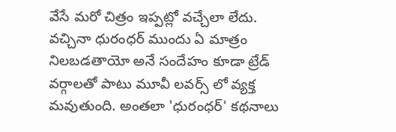వేసే మరో చిత్రం ఇప్పట్లో వచ్చేలా లేదు. వచ్చినా ధురంధర్ ముందు ఏ మాత్రం నిలబడతాయో అనే సందేహం కూడా ట్రేడ్ వర్గాలతో పాటు మూవీ లవర్స్ లో వ్యక్త మవుతుంది. అంతలా 'ధురంధర్' కథనాలు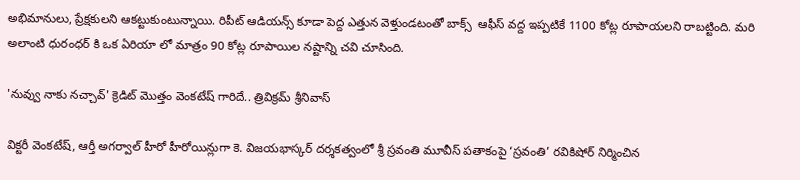అభిమానులు, ప్రేక్షకులని ఆకట్టుకుంటున్నాయి. రిపీట్ ఆడియన్స్ కూడా పెద్ద ఎత్తున వెళ్తుండటంతో బాక్స్  ఆఫీస్ వద్ద ఇప్పటికే 1100 కోట్ల రూపాయలని రాబట్టింది. మరి అలాంటి ధురంధర్ కి ఒక ఏరియా లో మాత్రం 90 కోట్ల రూపాయిల నష్టాన్ని చవి చూసింది.

'నువ్వు నాకు నచ్చావ్' క్రెడిట్ మొత్తం వెంకటేష్ గారిదే.. త్రివిక్రమ్ శ్రీనివాస్

విక్టరీ వెంకటేష్, ఆర్తీ అగర్వాల్ హీరో హీరోయిన్లుగా కె. విజయభాస్కర్ దర్శకత్వంలో శ్రీ స్రవంతి మూవీస్ పతాకంపై ‘స్రవంతి’ రవికిషోర్ నిర్మించిన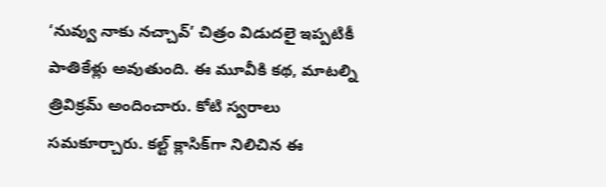‘నువ్వు నాకు నచ్చావ్’ చిత్రం విడుదలై ఇప్పటికీ పాతికేళ్లు అవుతుంది. ఈ మూవీకి కథ, మాటల్ని త్రివిక్రమ్ అందించారు. కోటి స్వరాలు సమకూర్చారు. కల్ట్ క్లాసిక్‌గా నిలిచిన ఈ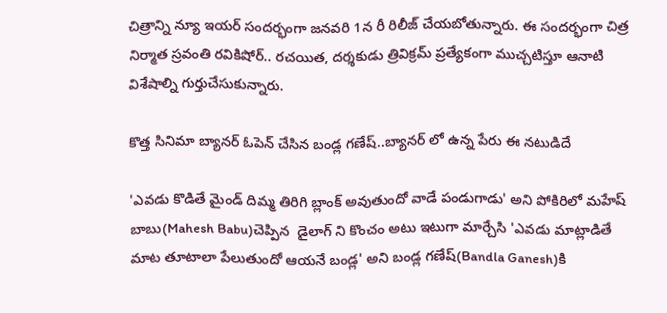చిత్రాన్ని న్యూ ఇయర్ సందర్భంగా జనవరి 1న రీ రిలీజ్ చేయబోతున్నారు. ఈ సందర్భంగా చిత్ర నిర్మాత స్రవంతి రవికిషోర్.. రచయిత, దర్శకుడు త్రివిక్రమ్ ప్రత్యేకంగా ముచ్చటిస్తూ ఆనాటి విశేషాల్ని గుర్తుచేసుకున్నారు.

కొత్త సినిమా బ్యానర్ ఓపెన్ చేసిన బండ్ల గణేష్..బ్యానర్ లో ఉన్న పేరు ఈ నటుడిదే

'ఎవడు కొడితే మైండ్ దిమ్మ తిరిగి బ్లాంక్ అవుతుందో వాడే పండుగాడు' అని పోకిరిలో మహేష్ బాబు(Mahesh Babu)చెప్పిన  డైలాగ్ ని కొంచం అటు ఇటుగా మార్చేసి 'ఎవడు మాట్లాడితే మాట తూటాలా పేలుతుందో ఆయనే బండ్ల' అని బండ్ల గణేష్(Bandla Ganesh)కి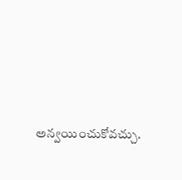అన్వయించుకోవచ్చు.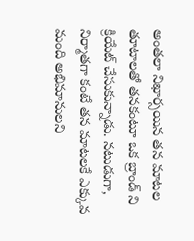అంతలా నిఖార్సయిన తన మాటల తూటాలతో తనకంటూ ఒక బ్రాండ్ ని క్రియేట్ చేసుకున్నాడు. నటుడుగా, నిర్మాతగా కంటే తన మాటలకే ఎక్కువ మంది అభిమానులని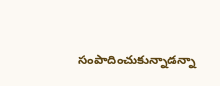సంపాదించుకున్నాడన్నా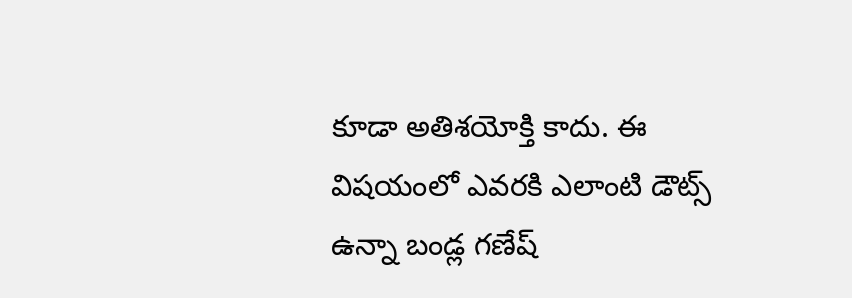కూడా అతిశయోక్తి కాదు. ఈ విషయంలో ఎవరకి ఎలాంటి డౌట్స్ ఉన్నా బండ్ల గణేష్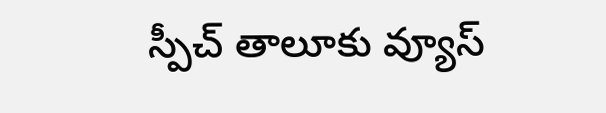స్పీచ్ తాలూకు వ్యూస్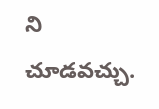ని చూడవచ్చు.